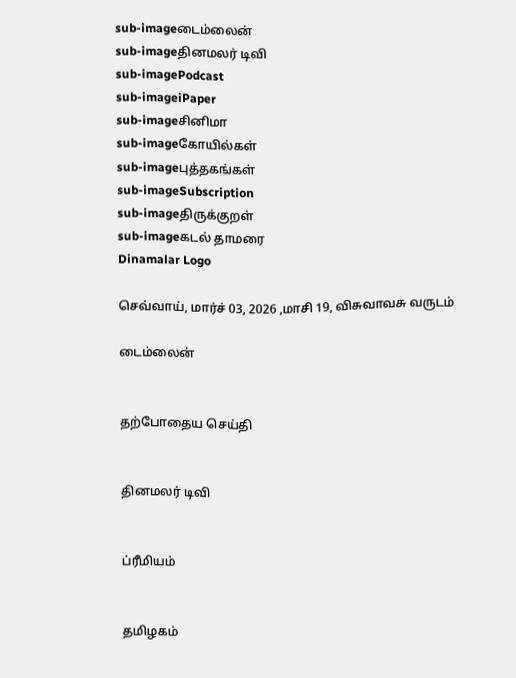sub-imageடைம்லைன்
sub-imageதினமலர் டிவி
sub-imagePodcast
sub-imageiPaper
sub-imageசினிமா
sub-imageகோயில்கள்
sub-imageபுத்தகங்கள்
sub-imageSubscription
sub-imageதிருக்குறள்
sub-imageகடல் தாமரை
Dinamalar Logo

செவ்வாய், மார்ச் 03, 2026 ,மாசி 19, விசுவாவசு வருடம்

டைம்லைன்


தற்போதைய செய்தி


தினமலர் டிவி


ப்ரீமியம்


தமிழகம்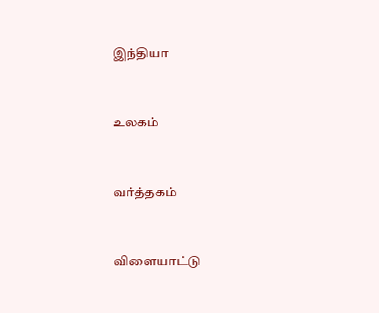இந்தியா


உலகம்


வர்த்தகம்


விளையாட்டு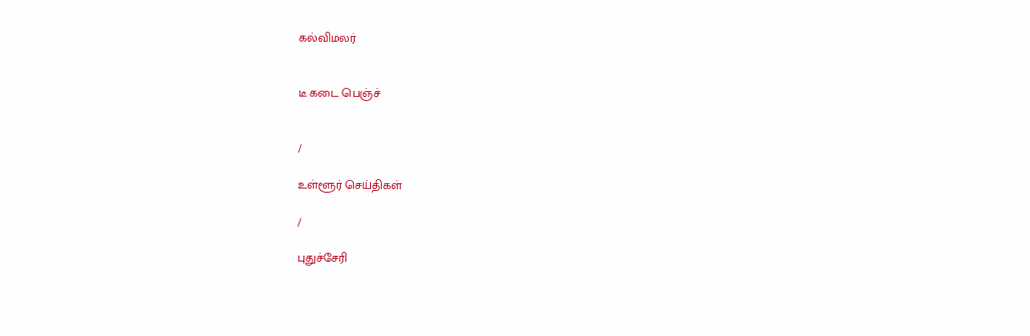கல்விமலர்


டீ கடை பெஞ்ச்


/

உள்ளூர் செய்திகள்

/

புதுச்சேரி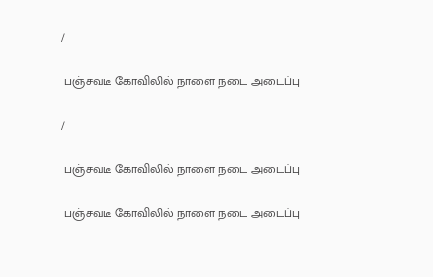/

 பஞ்சவடீ கோவிலில் நாளை நடை அடைப்பு

/

 பஞ்சவடீ கோவிலில் நாளை நடை அடைப்பு

 பஞ்சவடீ கோவிலில் நாளை நடை அடைப்பு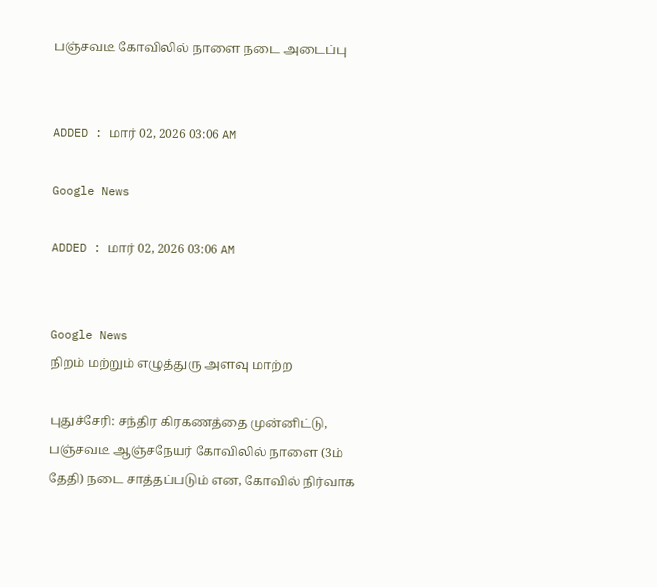பஞ்சவடீ கோவிலில் நாளை நடை அடைப்பு


ADDED : மார் 02, 2026 03:06 AM

Google News

ADDED : மார் 02, 2026 03:06 AM


Google News
நிறம் மற்றும் எழுத்துரு அளவு மாற்ற

புதுச்சேரி: சந்திர கிரகணத்தை முன்னிட்டு, பஞ்சவடீ ஆஞ்சநேயர் கோவிலில் நாளை (3ம் தேதி) நடை சாத்தப்படும் என, கோவில் நிர்வாக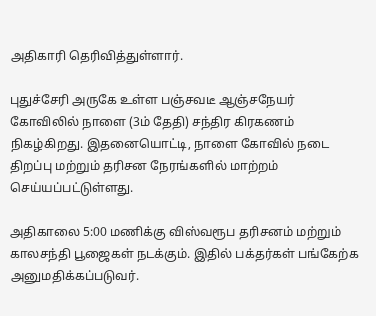அதிகாரி தெரிவித்துள்ளார்.

புதுச்சேரி அருகே உள்ள பஞ்சவடீ ஆஞ்சநேயர் கோவிலில் நாளை (3ம் தேதி) சந்திர கிரகணம் நிகழ்கிறது. இதனையொட்டி, நாளை கோவில் நடை திறப்பு மற்றும் தரிசன நேரங்களில் மாற்றம் செய்யப்பட்டுள்ளது.

அதிகாலை 5:00 மணிக்கு விஸ்வரூப தரிசனம் மற்றும் காலசந்தி பூஜைகள் நடக்கும். இதில் பக்தர்கள் பங்கேற்க அனுமதிக்கப்படுவர்.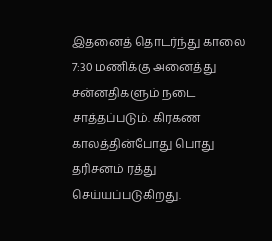இதனைத் தொடர்ந்து காலை 7:30 மணிக்கு அனைத்து சன்னதிகளும் நடை சாத்தப்படும். கிரகண காலத்தின்போது பொது தரிசனம் ரத்து செய்யப்படுகிறது.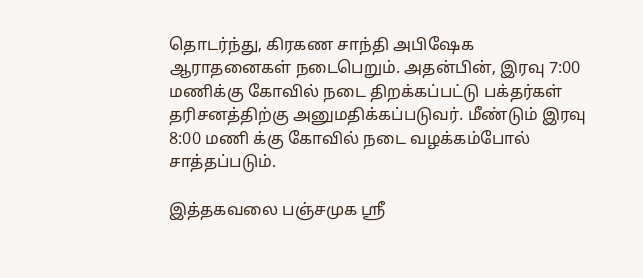தொடர்ந்து, கிரகண சாந்தி அபிஷேக ஆராதனைகள் நடைபெறும். அதன்பின், இரவு 7:00 மணிக்கு கோவில் நடை திறக்கப்பட்டு பக்தர்கள் தரிசனத்திற்கு அனுமதிக்கப்படுவர். மீண்டும் இரவு 8:00 மணி க்கு கோவில் நடை வழக்கம்போல் சாத்தப்படும்.

இத்தகவலை பஞ்சமுக ஸ்ரீ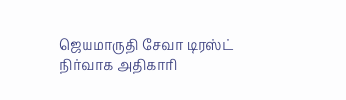ஜெயமாருதி சேவா டிரஸ்ட் நிர்வாக அதிகாரி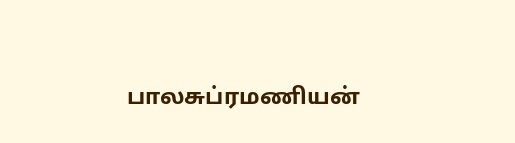பாலசுப்ரமணியன்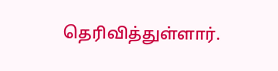தெரிவித்துள்ளார்.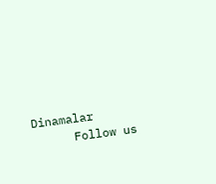Dinamalar
      Follow us